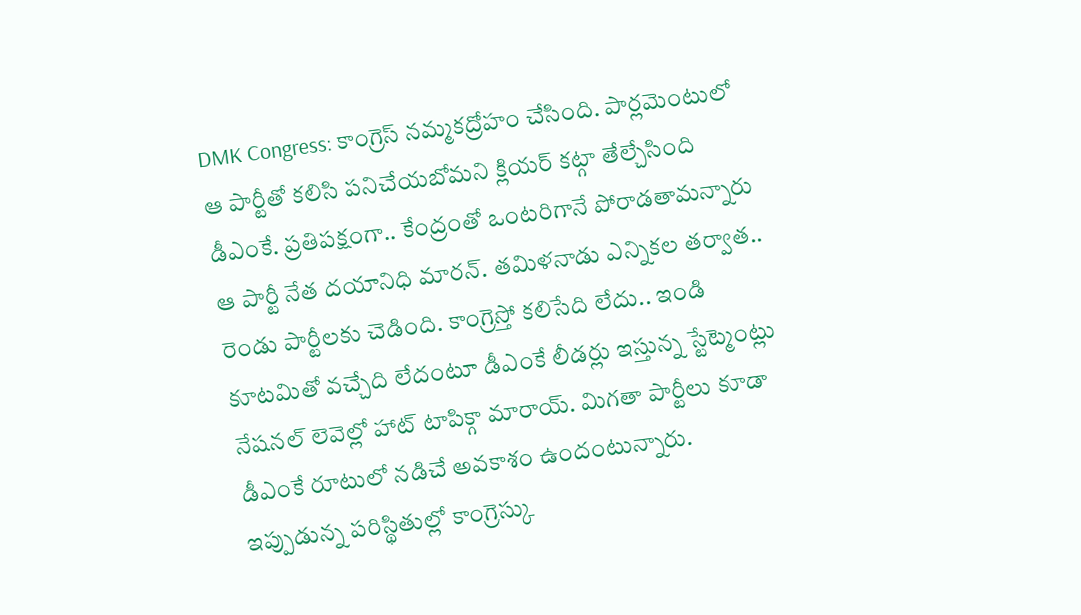DMK Congress: కాంగ్రెస్ నమ్మకద్రోహం చేసింది. పార్లమెంటులో ఆ పార్టీతో కలిసి పనిచేయబోమని క్లియర్ కట్గా తేల్చేసింది డీఎంకే. ప్రతిపక్షంగా.. కేంద్రంతో ఒంటరిగానే పోరాడతామన్నారు ఆ పార్టీ నేత దయానిధి మారన్. తమిళనాడు ఎన్నికల తర్వాత.. రెండు పార్టీలకు చెడింది. కాంగ్రెస్తో కలిసేది లేదు.. ఇండి కూటమితో వచ్చేది లేదంటూ డీఎంకే లీడర్లు ఇస్తున్న స్టేట్మెంట్లు నేషనల్ లెవెల్లో హాట్ టాపిక్గా మారాయ్. మిగతా పార్టీలు కూడా డీఎంకే రూటులో నడిచే అవకాశం ఉందంటున్నారు. ఇప్పుడున్న పరిస్థితుల్లో కాంగ్రెస్కు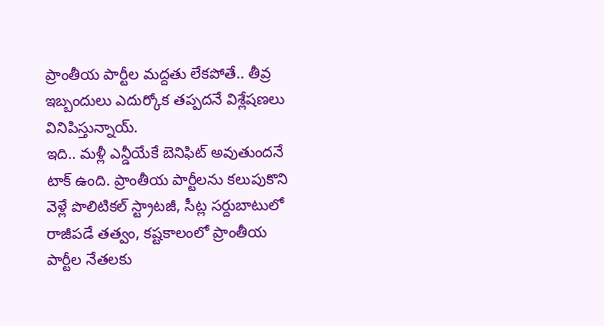ప్రాంతీయ పార్టీల మద్దతు లేకపోతే.. తీవ్ర ఇబ్బందులు ఎదుర్కోక తప్పదనే విశ్లేషణలు వినిపిస్తున్నాయ్.
ఇది.. మళ్లీ ఎన్డీయేకే బెనిఫిట్ అవుతుందనే టాక్ ఉంది. ప్రాంతీయ పార్టీలను కలుపుకొని వెళ్లే పొలిటికల్ స్ట్రాటజీ, సీట్ల సర్దుబాటులో రాజీపడే తత్వం, కష్టకాలంలో ప్రాంతీయ పార్టీల నేతలకు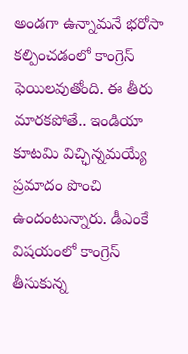అండగా ఉన్నామనే భరోసా కల్పించడంలో కాంగ్రెస్ ఫెయిలవుతోంది. ఈ తీరు మారకపోతే.. ఇండియా కూటమి విచ్ఛిన్నమయ్యే ప్రమాదం పొంచి ఉందంటున్నారు. డీఎంకే విషయంలో కాంగ్రెస్ తీసుకున్న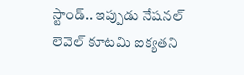స్టాండ్.. ఇప్పుడు నేషనల్ లెవెల్ కూటమి ఐక్యతని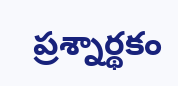ప్రశ్నార్థకం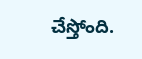చేస్తోంది.